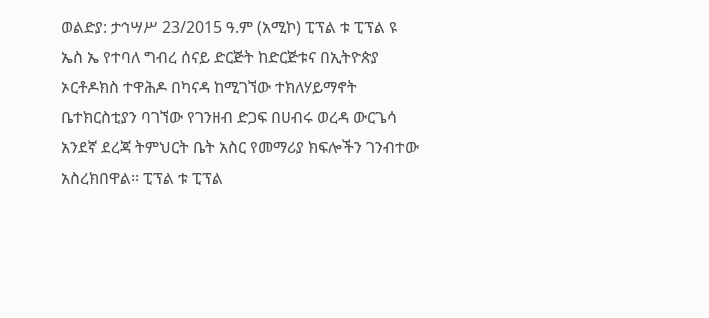ወልድያ: ታኅሣሥ 23/2015 ዓ.ም (አሚኮ) ፒፕል ቱ ፒፕል ዩ ኤስ ኤ የተባለ ግብረ ሰናይ ድርጅት ከድርጅቱና በኢትዮጵያ ኦርቶዶክስ ተዋሕዶ በካናዳ ከሚገኘው ተክለሃይማኖት ቤተክርስቲያን ባገኘው የገንዘብ ድጋፍ በሀብሩ ወረዳ ውርጌሳ አንደኛ ደረጃ ትምህርት ቤት አስር የመማሪያ ክፍሎችን ገንብተው አስረክበዋል፡፡ ፒፕል ቱ ፒፕል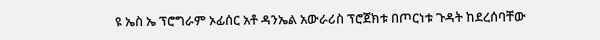ዩ ኤስ ኤ ፕሮግራም ኦፊሰር አቶ ዳንኤል አውራሪስ ፕሮጀክቱ በጦርነቱ ጉዳት ከደረሰባቸው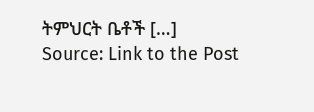ትምህርት ቤቶች […]
Source: Link to the Post